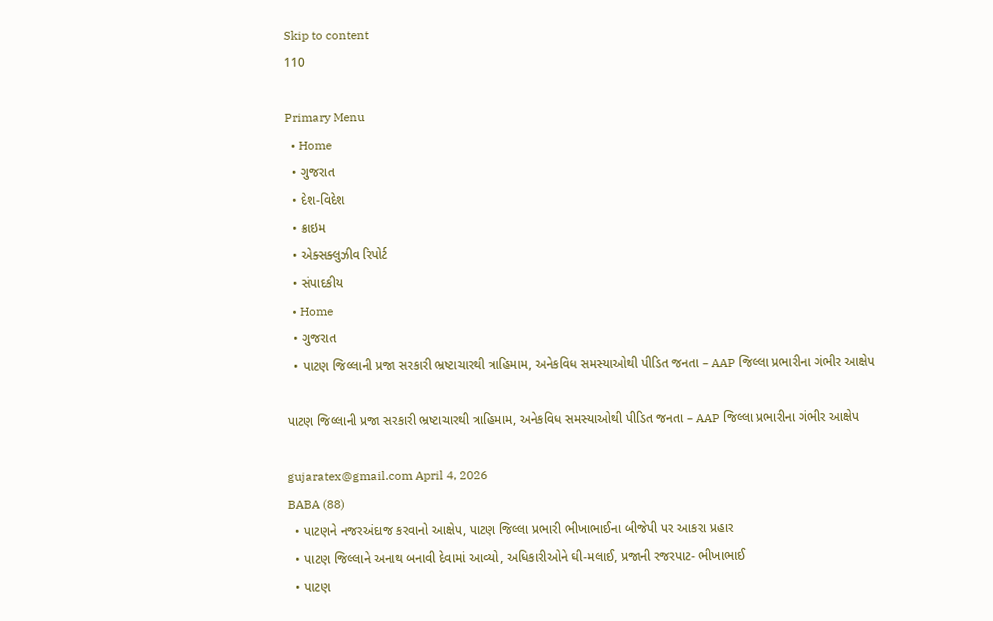Skip to content
110

Primary Menu
  • Home
  • ગુજરાત
  • દેશ-વિદેશ
  • ક્રાઇમ
  • એક્સક્લુઝીવ રિપોર્ટ
  • સંપાદકીય
  • Home
  • ગુજરાત
  • પાટણ જિલ્લાની પ્રજા સરકારી ભ્રષ્ટાચારથી ત્રાહિમામ, અનેકવિધ સમસ્યાઓથી પીડિત જનતા – AAP જિલ્લા પ્રભારીના ગંભીર આક્ષેપ

પાટણ જિલ્લાની પ્રજા સરકારી ભ્રષ્ટાચારથી ત્રાહિમામ, અનેકવિધ સમસ્યાઓથી પીડિત જનતા – AAP જિલ્લા પ્રભારીના ગંભીર આક્ષેપ

gujaratex@gmail.com April 4, 2026
BABA (88)
  • પાટણને નજરઅંદાજ કરવાનો આક્ષેપ, પાટણ જિલ્લા પ્રભારી ભીખાભાઈના બીજેપી પર આકરા પ્રહાર
  • પાટણ જિલ્લાને અનાથ બનાવી દેવામાં આવ્યો, અધિકારીઓને ઘી-મલાઈ, પ્રજાની રજરપાટ- ભીખાભાઈ
  • પાટણ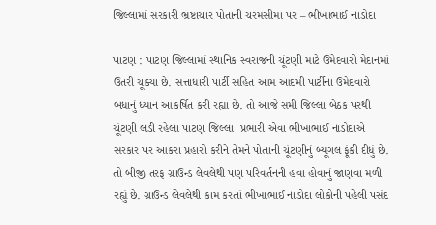જિલ્લામાં સરકારી ભ્રષ્ટાચાર પોતાની ચરમસીમા પર – ભીખાભાઈ નાડોદા

પાટણ : પાટણ જિલ્લામાં સ્થાનિક સ્વરાજની ચૂંટણી માટે ઉમેદવારો મેદાનમાં ઉતરી ચૂક્યા છે. સત્તાધારી પાર્ટી સહિત આમ આદમી પાર્ટીના ઉમેદવારો બધાનું ધ્યાન આકર્ષિત કરી રહ્યા છે. તો આજે સમી જિલ્લા બેઠક પરથી ચૂંટણી લડી રહેલા પાટણ જિલ્લા  પ્રભારી એવા ભીખાભાઈ નાડોદાએ સરકાર પર આકરા પ્રહારો કરીને તેમને પોતાની ચૂંટણીનું બ્યૂગલ ફૂંકી દીધું છે. તો બીજી તરફ ગ્રાઉન્ડ લેવલેથી પણ પરિવર્તનની હવા હોવાનું જાણવા મળી રહ્યું છે. ગ્રાઉન્ડ લેવલેથી કામ કરતાં ભીખાભાઈ નાડોદા લોકોની પહેલી પસંદ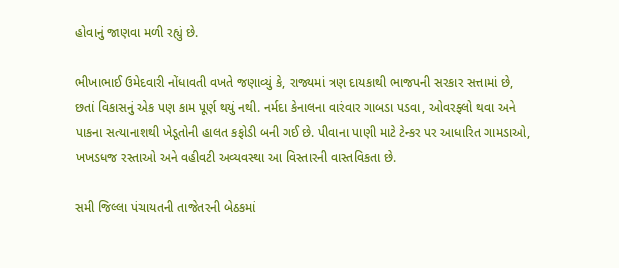હોવાનું જાણવા મળી રહ્યું છે.

ભીખાભાઈ ઉમેદવારી નોંધાવતી વખતે જણાવ્યું કે, રાજ્યમાં ત્રણ દાયકાથી ભાજપની સરકાર સત્તામાં છે, છતાં વિકાસનું એક પણ કામ પૂર્ણ થયું નથી. નર્મદા કેનાલના વારંવાર ગાબડા પડવા, ઓવરફ્લો થવા અને પાકના સત્યાનાશથી ખેડૂતોની હાલત કફોડી બની ગઈ છે. પીવાના પાણી માટે ટેન્કર પર આધારિત ગામડાઓ, ખખડધજ રસ્તાઓ અને વહીવટી અવ્યવસ્થા આ વિસ્તારની વાસ્તવિકતા છે.

સમી જિલ્લા પંચાયતની તાજેતરની બેઠકમાં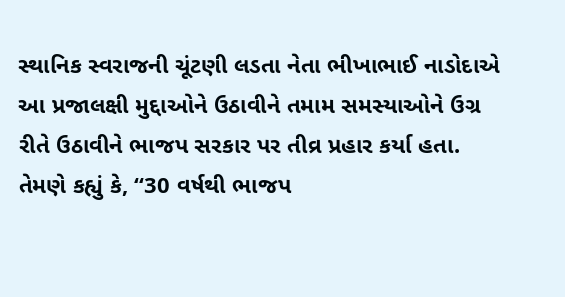સ્થાનિક સ્વરાજની ચૂંટણી લડતા નેતા ભીખાભાઈ નાડોદાએ આ પ્રજાલક્ષી મુદ્દાઓને ઉઠાવીને તમામ સમસ્યાઓને ઉગ્ર રીતે ઉઠાવીને ભાજપ સરકાર પર તીવ્ર પ્રહાર કર્યા હતા. તેમણે કહ્યું કે, “30 વર્ષથી ભાજપ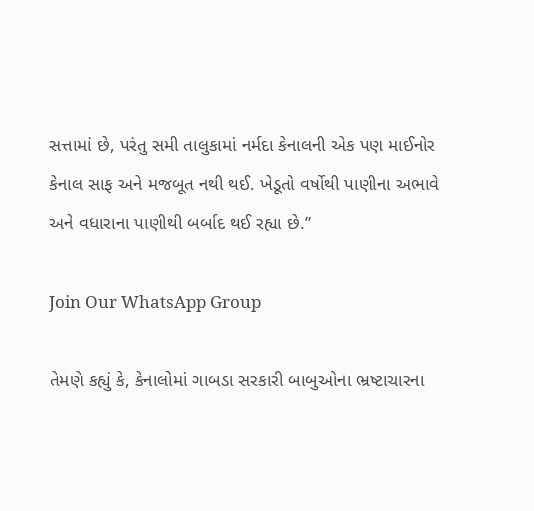સત્તામાં છે, પરંતુ સમી તાલુકામાં નર્મદા કેનાલની એક પણ માઈનોર કેનાલ સાફ અને મજબૂત નથી થઈ. ખેડૂતો વર્ષોથી પાણીના અભાવે અને વધારાના પાણીથી બર્બાદ થઈ રહ્યા છે.”

Join Our WhatsApp Group

તેમણે કહ્યું કે, કેનાલોમાં ગાબડા સરકારી બાબુઓના ભ્રષ્ટાચારના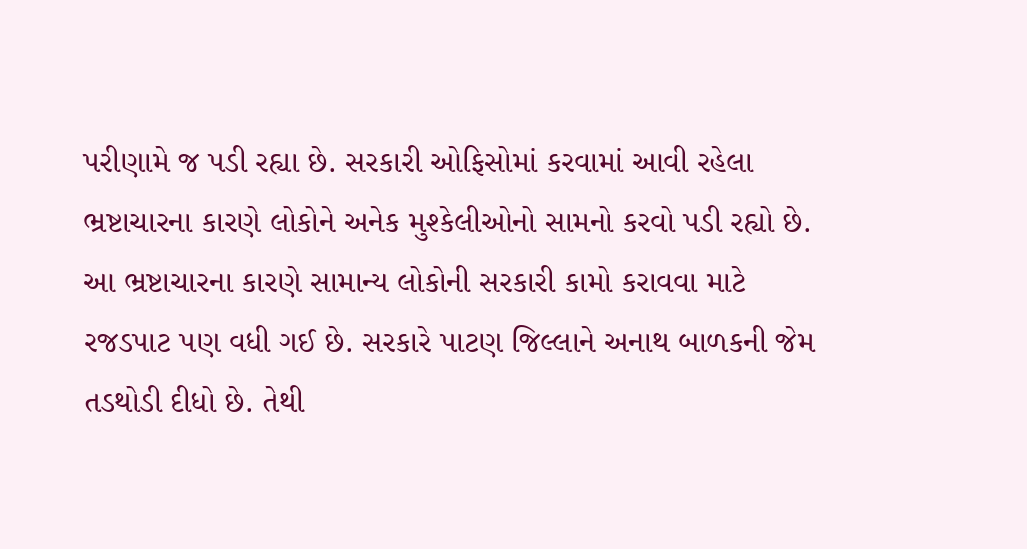પરીણામે જ પડી રહ્યા છે. સરકારી ઓફિસોમાં કરવામાં આવી રહેલા ભ્રષ્ટાચારના કારણે લોકોને અનેક મુશ્કેલીઓનો સામનો કરવો પડી રહ્યો છે. આ ભ્રષ્ટાચારના કારણે સામાન્ય લોકોની સરકારી કામો કરાવવા માટે રજડપાટ પણ વધી ગઈ છે. સરકારે પાટણ જિલ્લાને અનાથ બાળકની જેમ તડથોડી દીધો છે. તેથી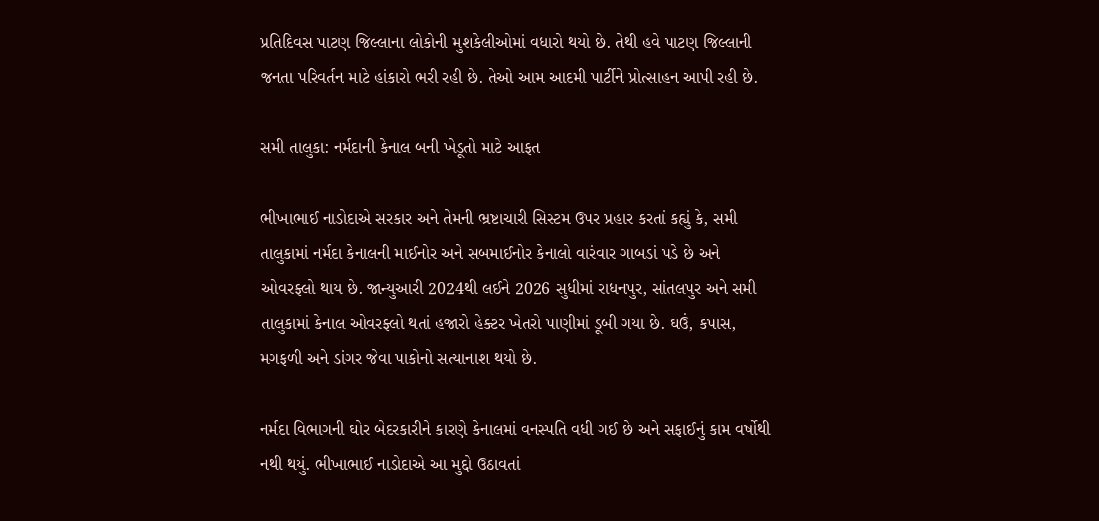પ્રતિદિવસ પાટણ જિલ્લાના લોકોની મુશકેલીઓમાં વધારો થયો છે. તેથી હવે પાટણ જિલ્લાની જનતા પરિવર્તન માટે હાંકારો ભરી રહી છે. તેઓ આમ આદમી પાર્ટીને પ્રોત્સાહન આપી રહી છે.

સમી તાલુકા: નર્મદાની કેનાલ બની ખેડૂતો માટે આફત

ભીખાભાઈ નાડોદાએ સરકાર અને તેમની ભ્રષ્ટાચારી સિસ્ટમ ઉપર પ્રહાર કરતાં કહ્યું કે, સમી તાલુકામાં નર્મદા કેનાલની માઈનોર અને સબમાઈનોર કેનાલો વારંવાર ગાબડાં પડે છે અને ઓવરફ્લો થાય છે. જાન્યુઆરી 2024થી લઈને 2026 સુધીમાં રાધનપુર, સાંતલપુર અને સમી તાલુકામાં કેનાલ ઓવરફ્લો થતાં હજારો હેક્ટર ખેતરો પાણીમાં ડૂબી ગયા છે. ઘઉં, કપાસ, મગફળી અને ડાંગર જેવા પાકોનો સત્યાનાશ થયો છે.

નર્મદા વિભાગની ઘોર બેદરકારીને કારણે કેનાલમાં વનસ્પતિ વધી ગઈ છે અને સફાઈનું કામ વર્ષોથી નથી થયું. ભીખાભાઈ નાડોદાએ આ મુદ્દો ઉઠાવતાં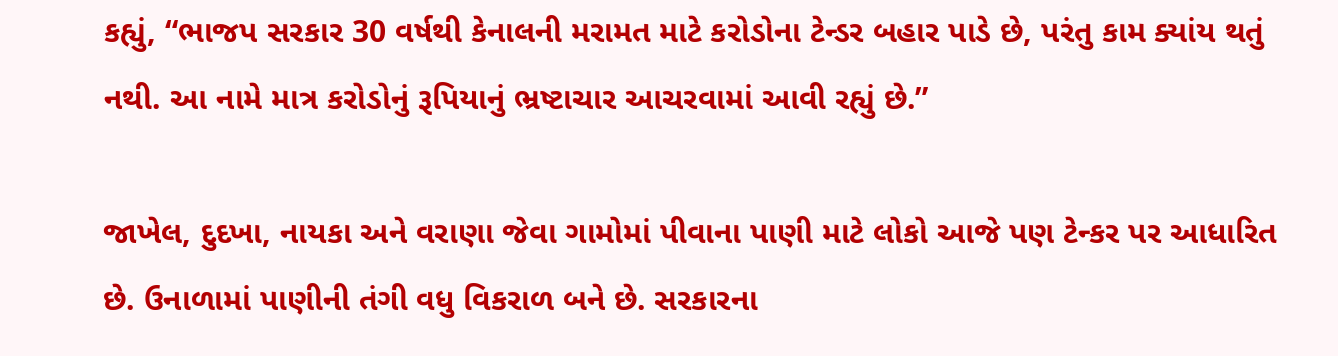કહ્યું, “ભાજપ સરકાર 30 વર્ષથી કેનાલની મરામત માટે કરોડોના ટેન્ડર બહાર પાડે છે, પરંતુ કામ ક્યાંય થતું નથી. આ નામે માત્ર કરોડોનું રૂપિયાનું ભ્રષ્ટાચાર આચરવામાં આવી રહ્યું છે.”

જાખેલ, દુદખા, નાયકા અને વરાણા જેવા ગામોમાં પીવાના પાણી માટે લોકો આજે પણ ટેન્કર પર આધારિત છે. ઉનાળામાં પાણીની તંગી વધુ વિકરાળ બને છે. સરકારના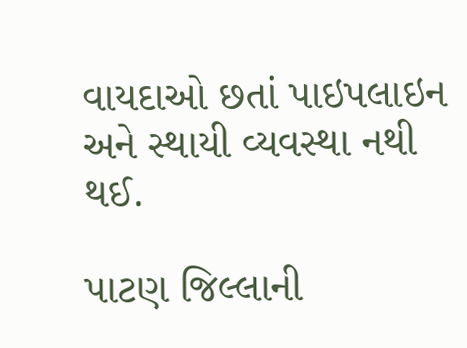વાયદાઓ છતાં પાઇપલાઇન અને સ્થાયી વ્યવસ્થા નથી થઈ.

પાટણ જિલ્લાની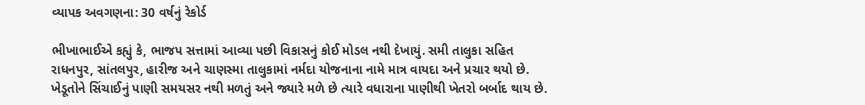વ્યાપક અવગણના: 30 વર્ષનું રેકોર્ડ

ભીખાભાઈએ કહ્યું કે, ભાજપ સત્તામાં આવ્યા પછી વિકાસનું કોઈ મોડલ નથી દેખાયું. સમી તાલુકા સહિત રાધનપુર, સાંતલપુર, હારીજ અને ચાણસ્મા તાલુકામાં નર્મદા યોજનાના નામે માત્ર વાયદા અને પ્રચાર થયો છે. ખેડૂતોને સિંચાઈનું પાણી સમયસર નથી મળતું અને જ્યારે મળે છે ત્યારે વધારાના પાણીથી ખેતરો બર્બાદ થાય છે.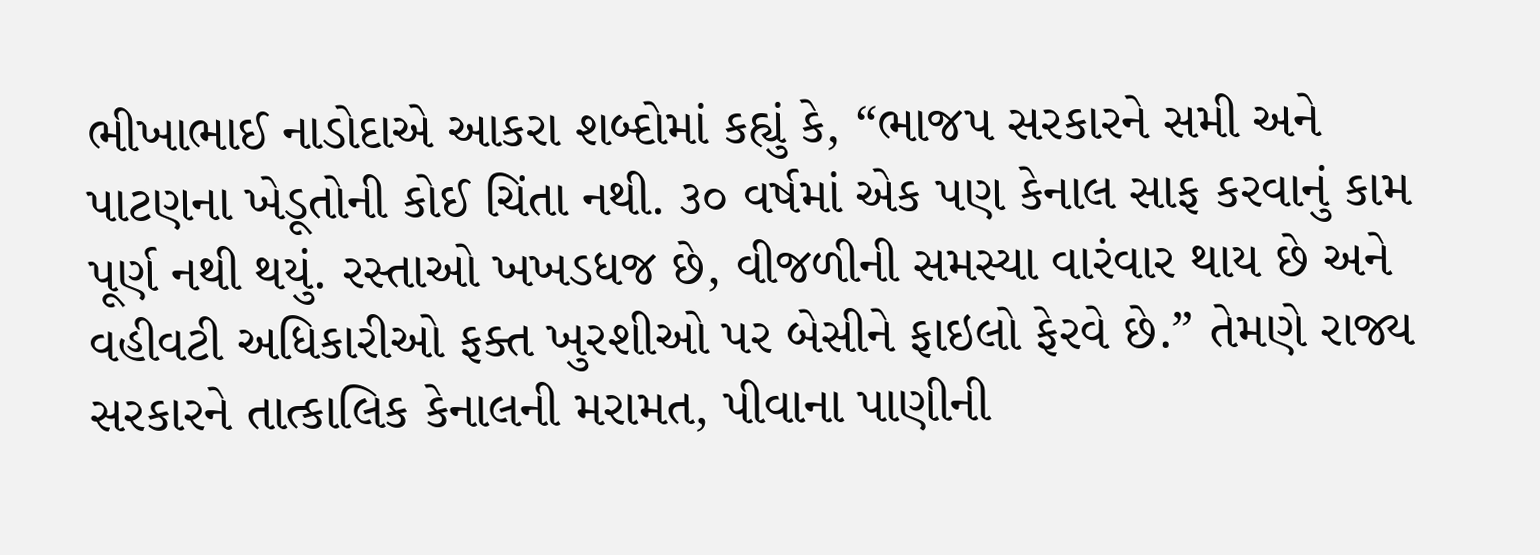ભીખાભાઈ નાડોદાએ આકરા શબ્દોમાં કહ્યું કે, “ભાજપ સરકારને સમી અને પાટણના ખેડૂતોની કોઈ ચિંતા નથી. ૩૦ વર્ષમાં એક પણ કેનાલ સાફ કરવાનું કામ પૂર્ણ નથી થયું. રસ્તાઓ ખખડધજ છે, વીજળીની સમસ્યા વારંવાર થાય છે અને વહીવટી અધિકારીઓ ફક્ત ખુરશીઓ પર બેસીને ફાઇલો ફેરવે છે.” તેમણે રાજ્ય સરકારને તાત્કાલિક કેનાલની મરામત, પીવાના પાણીની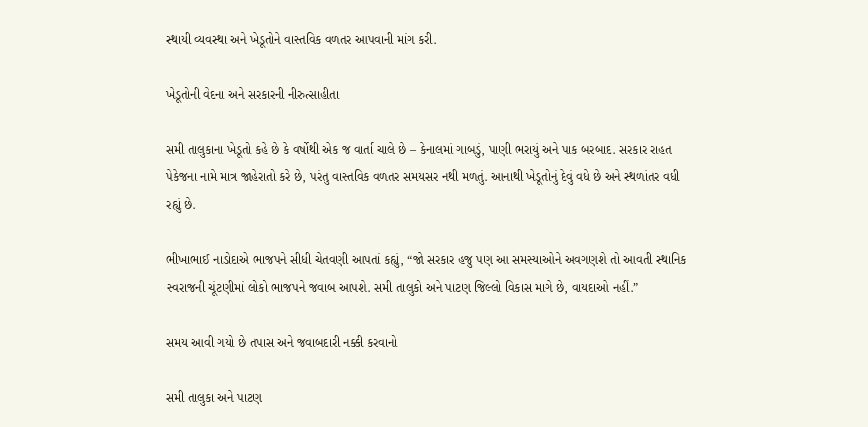સ્થાયી વ્યવસ્થા અને ખેડૂતોને વાસ્તવિક વળતર આપવાની માંગ કરી.

ખેડૂતોની વેદના અને સરકારની નીરુત્સાહીતા

સમી તાલુકાના ખેડૂતો કહે છે કે વર્ષોથી એક જ વાર્તા ચાલે છે – કેનાલમાં ગાબડું, પાણી ભરાયું અને પાક બરબાદ. સરકાર રાહત પેકેજના નામે માત્ર જાહેરાતો કરે છે, પરંતુ વાસ્તવિક વળતર સમયસર નથી મળતું. આનાથી ખેડૂતોનું દેવું વધે છે અને સ્થળાંતર વધી રહ્યું છે.

ભીખાભાઈ નાડોદાએ ભાજપને સીધી ચેતવણી આપતાં કહ્યું, “જો સરકાર હજુ પણ આ સમસ્યાઓને અવગણશે તો આવતી સ્થાનિક સ્વરાજની ચૂંટણીમાં લોકો ભાજપને જવાબ આપશે. સમી તાલુકો અને પાટણ જિલ્લો વિકાસ માગે છે, વાયદાઓ નહીં.”

સમય આવી ગયો છે તપાસ અને જવાબદારી નક્કી કરવાનો

સમી તાલુકા અને પાટણ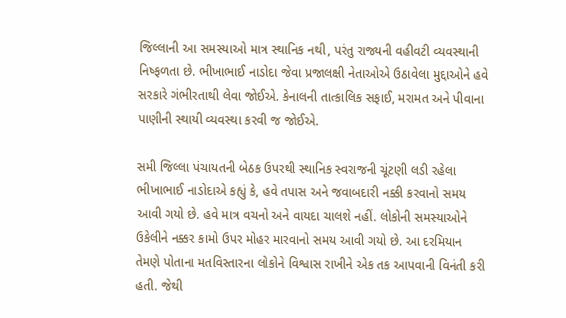જિલ્લાની આ સમસ્યાઓ માત્ર સ્થાનિક નથી, પરંતુ રાજ્યની વહીવટી વ્યવસ્થાની નિષ્ફળતા છે. ભીખાભાઈ નાડોદા જેવા પ્રજાલક્ષી નેતાઓએ ઉઠાવેલા મુદ્દાઓને હવે સરકારે ગંભીરતાથી લેવા જોઈએ. કેનાલની તાત્કાલિક સફાઈ, મરામત અને પીવાના પાણીની સ્થાયી વ્યવસ્થા કરવી જ જોઈએ.

સમી જિલ્લા પંચાયતની બેઠક ઉપરથી સ્થાનિક સ્વરાજની ચૂંટણી લડી રહેલા ભીખાભાઈ નાડોદાએ કહ્યું કે, હવે તપાસ અને જવાબદારી નક્કી કરવાનો સમય આવી ગયો છે. હવે માત્ર વચનો અને વાયદા ચાલશે નહીં. લોકોની સમસ્યાઓને ઉકેલીને નક્કર કામો ઉપર મોહર મારવાનો સમય આવી ગયો છે. આ દરમિયાન તેમણે પોતાના મતવિસ્તારના લોકોને વિશ્વાસ રાખીને એક તક આપવાની વિનંતી કરી હતી. જેથી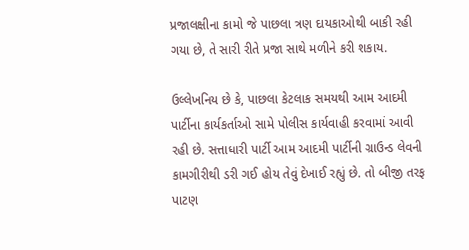પ્રજાલક્ષીના કામો જે પાછલા ત્રણ દાયકાઓથી બાકી રહી ગયા છે, તે સારી રીતે પ્રજા સાથે મળીને કરી શકાય.

ઉલ્લેખનિય છે કે, પાછલા કેટલાક સમયથી આમ આદમી પાર્ટીના કાર્યકર્તાઓ સામે પોલીસ કાર્યવાહી કરવામાં આવી રહી છે. સત્તાધારી પાર્ટી આમ આદમી પાર્ટીની ગ્રાઉન્ડ લેવની કામગીરીથી ડરી ગઈ હોય તેવું દેખાઈ રહ્યું છે. તો બીજી તરફ પાટણ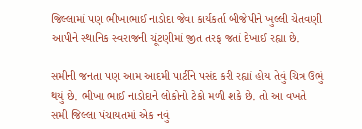જિલ્લામાં પણ ભીખાભાઈ નાડોદા જેવા કાર્યકર્તા બીજેપીને ખુલ્લી ચેતવણી આપીને સ્થાનિક સ્વરાજની ચૂંટણીમાં જીત તરફ જતાં દેખાઈ રહ્યા છે.

સમીની જનતા પણ આમ આદમી પાર્ટીને પસંદ કરી રહ્યાં હોય તેવું ચિત્ર ઉભું થયું છે. ભીખા ભાઈ નાડોદાને લોકોનો ટેકો મળી શકે છે. તો આ વખતે સમી જિલ્લા પંચાયતમાં એક નવું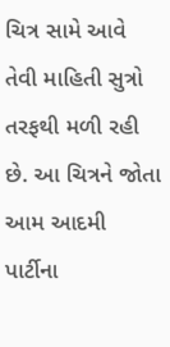ચિત્ર સામે આવે તેવી માહિતી સુત્રો તરફથી મળી રહી છે. આ ચિત્રને જોતા આમ આદમી પાર્ટીના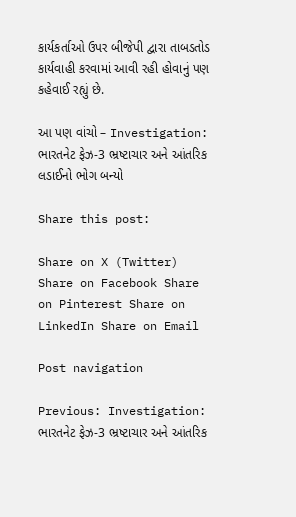કાર્યકર્તાઓ ઉપર બીજેપી દ્વારા તાબડતોડ કાર્યવાહી કરવામાં આવી રહી હોવાનું પણ કહેવાઈ રહ્યું છે.

આ પણ વાંચો – Investigation: ભારતનેટ ફેઝ-3 ભ્રષ્ટાચાર અને આંતરિક લડાઈનો ભોગ બન્યો

Share this post:

Share on X (Twitter) Share on Facebook Share on Pinterest Share on LinkedIn Share on Email

Post navigation

Previous: Investigation: ભારતનેટ ફેઝ-3 ભ્રષ્ટાચાર અને આંતરિક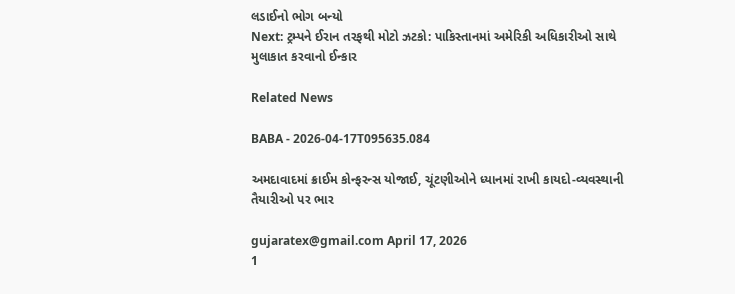લડાઈનો ભોગ બન્યો
Next: ટ્રમ્પને ઈરાન તરફથી મોટો ઝટકો: પાકિસ્તાનમાં અમેરિકી અધિકારીઓ સાથે મુલાકાત કરવાનો ઈન્કાર

Related News

BABA - 2026-04-17T095635.084

અમદાવાદમાં ક્રાઈમ કોન્ફરન્સ યોજાઈ, ચૂંટણીઓને ધ્યાનમાં રાખી કાયદો-વ્યવસ્થાની તૈયારીઓ પર ભાર

gujaratex@gmail.com April 17, 2026
1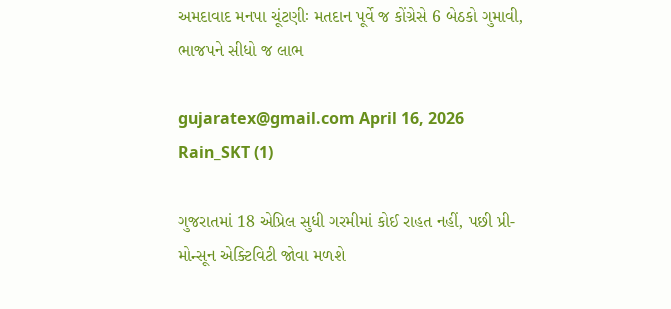અમદાવાદ મનપા ચૂંટણીઃ મતદાન પૂર્વે જ કોંગ્રેસે 6 બેઠકો ગુમાવી, ભાજપને સીધો જ લાભ

gujaratex@gmail.com April 16, 2026
Rain_SKT (1)

ગુજરાતમાં 18 એપ્રિલ સુધી ગરમીમાં કોઈ રાહત નહીં, પછી પ્રી-મોન્સૂન એક્ટિવિટી જોવા મળશે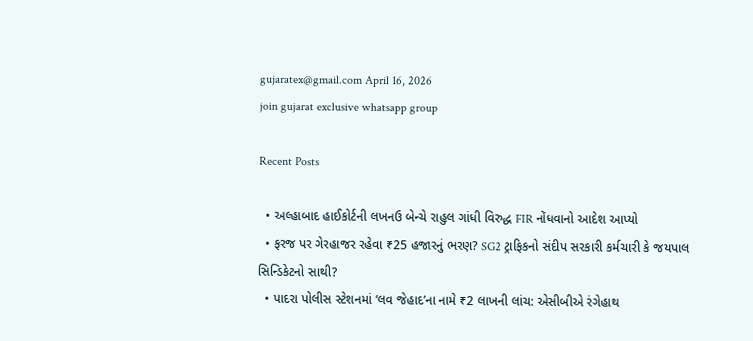gujaratex@gmail.com April 16, 2026
join gujarat exclusive whatsapp group

Recent Posts

  • અલ્હાબાદ હાઈકોર્ટની લખનઉ બેન્ચે રાહુલ ગાંધી વિરુદ્ધ FIR નોંધવાનો આદેશ આપ્યો
  • ફરજ પર ગેરહાજર રહેવા ₹25 હજારનું ભરણ? SG2 ટ્રાફિકનો સંદીપ સરકારી કર્મચારી કે જયપાલ સિન્ડિકેટનો સાથી?
  • પાદરા પોલીસ સ્ટેશનમાં ‘લવ જેહાદ’ના નામે ₹2 લાખની લાંચ: એસીબીએ રંગેહાથ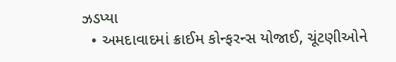ઝડપ્યા
  • અમદાવાદમાં ક્રાઈમ કોન્ફરન્સ યોજાઈ, ચૂંટણીઓને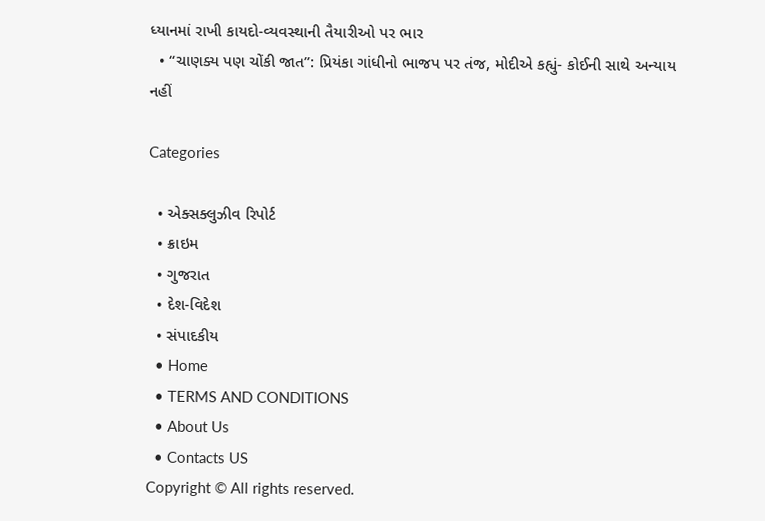ધ્યાનમાં રાખી કાયદો-વ્યવસ્થાની તૈયારીઓ પર ભાર
  • “ચાણક્ય પણ ચોંકી જાત”: પ્રિયંકા ગાંધીનો ભાજપ પર તંજ, મોદીએ કહ્યું- કોઈની સાથે અન્યાય નહીં

Categories

  • એક્સક્લુઝીવ રિપોર્ટ
  • ક્રાઇમ
  • ગુજરાત
  • દેશ-વિદેશ
  • સંપાદકીય
  • Home
  • TERMS AND CONDITIONS
  • About Us
  • Contacts US
Copyright © All rights reserved.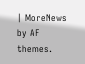| MoreNews by AF themes.